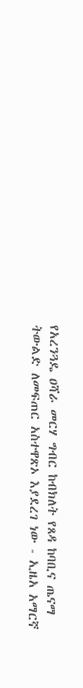የአረንጓዴ ዐሻራ መርሃ ግብር ከብክለት የጸዳ ከባቢና ጤናማ ትውልድ ለመፍጠር አስተዋጽኦ እያደረገ ነው - ኢዜአ አማርኛ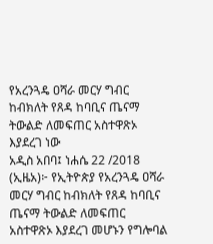የአረንጓዴ ዐሻራ መርሃ ግብር ከብክለት የጸዳ ከባቢና ጤናማ ትውልድ ለመፍጠር አስተዋጽኦ እያደረገ ነው
አዲስ አበባ፤ ነሐሴ 22 /2018 (ኢዜአ)፦ የኢትዮጵያ የአረንጓዴ ዐሻራ መርሃ ግብር ከብክለት የጸዳ ከባቢና ጤናማ ትውልድ ለመፍጠር አስተዋጽኦ እያደረገ መሆኑን የግሎባል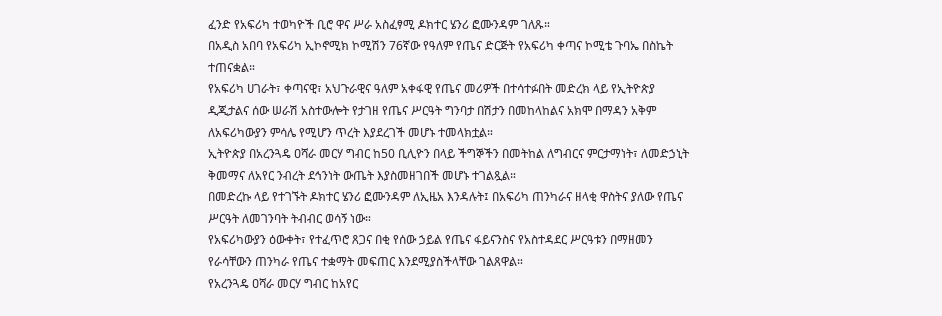ፈንድ የአፍሪካ ተወካዮች ቢሮ ዋና ሥራ አስፈፃሚ ዶክተር ሄንሪ ፎሙንዳም ገለጹ።
በአዲስ አበባ የአፍሪካ ኢኮኖሚክ ኮሚሽን 76ኛው የዓለም የጤና ድርጅት የአፍሪካ ቀጣና ኮሚቴ ጉባኤ በስኬት ተጠናቋል።
የአፍሪካ ሀገራት፣ ቀጣናዊ፣ አህጉራዊና ዓለም አቀፋዊ የጤና መሪዎች በተሳተፉበት መድረክ ላይ የኢትዮጵያ ዲጂታልና ሰው ሠራሽ አስተውሎት የታገዘ የጤና ሥርዓት ግንባታ በሽታን በመከላከልና አክሞ በማዳን አቅም ለአፍሪካውያን ምሳሌ የሚሆን ጥረት እያደረገች መሆኑ ተመላክቷል።
ኢትዮጵያ በአረንጓዴ ዐሻራ መርሃ ግብር ከ50 ቢሊዮን በላይ ችግኞችን በመትከል ለግብርና ምርታማነት፣ ለመድኃኒት ቅመማና ለአየር ንብረት ደኅንነት ውጤት እያስመዘገበች መሆኑ ተገልጿል።
በመድረኩ ላይ የተገኙት ዶክተር ሄንሪ ፎሙንዳም ለኢዜአ እንዳሉት፤ በአፍሪካ ጠንካራና ዘላቂ ዋስትና ያለው የጤና ሥርዓት ለመገንባት ትብብር ወሳኝ ነው።
የአፍሪካውያን ዕውቀት፣ የተፈጥሮ ጸጋና በቂ የሰው ኃይል የጤና ፋይናንስና የአስተዳደር ሥርዓቱን በማዘመን የራሳቸውን ጠንካራ የጤና ተቋማት መፍጠር እንደሚያስችላቸው ገልጸዋል።
የአረንጓዴ ዐሻራ መርሃ ግብር ከአየር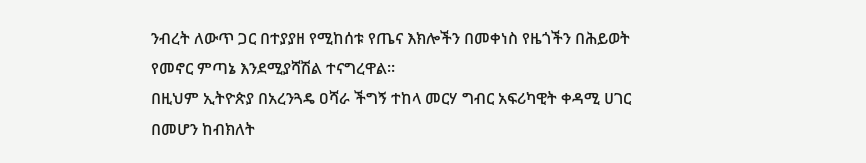ንብረት ለውጥ ጋር በተያያዘ የሚከሰቱ የጤና እክሎችን በመቀነስ የዜጎችን በሕይወት የመኖር ምጣኔ እንደሚያሻሽል ተናግረዋል።
በዚህም ኢትዮጵያ በአረንጓዴ ዐሻራ ችግኝ ተከላ መርሃ ግብር አፍሪካዊት ቀዳሚ ሀገር በመሆን ከብክለት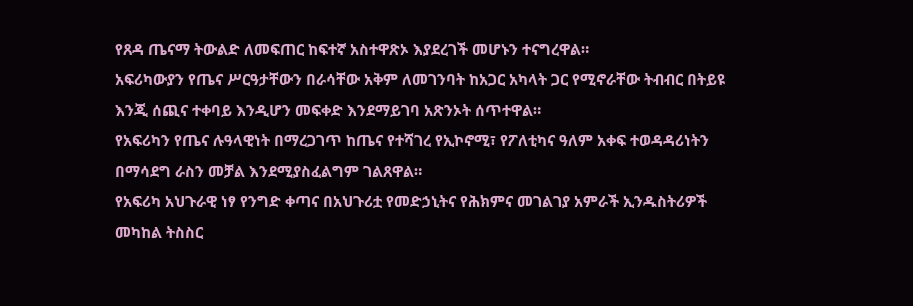የጸዳ ጤናማ ትውልድ ለመፍጠር ከፍተኛ አስተዋጽኦ እያደረገች መሆኑን ተናግረዋል።
አፍሪካውያን የጤና ሥርዓታቸውን በራሳቸው አቅም ለመገንባት ከአጋር አካላት ጋር የሚኖራቸው ትብብር በትይዩ እንጂ ሰጪና ተቀባይ እንዲሆን መፍቀድ እንደማይገባ አጽንኦት ሰጥተዋል።
የአፍሪካን የጤና ሉዓላዊነት በማረጋገጥ ከጤና የተሻገረ የኢኮኖሚ፣ የፖለቲካና ዓለም አቀፍ ተወዳዳሪነትን በማሳደግ ራስን መቻል እንደሚያስፈልግም ገልጸዋል።
የአፍሪካ አህጉራዊ ነፃ የንግድ ቀጣና በአህጉሪቷ የመድኃኒትና የሕክምና መገልገያ አምራች ኢንዱስትሪዎች መካከል ትስስር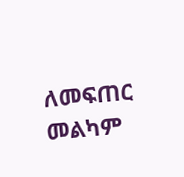ለመፍጠር መልካም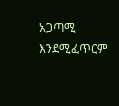አጋጣሚ እንደሚፈጥርም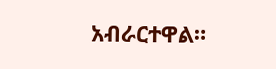አብራርተዋል።